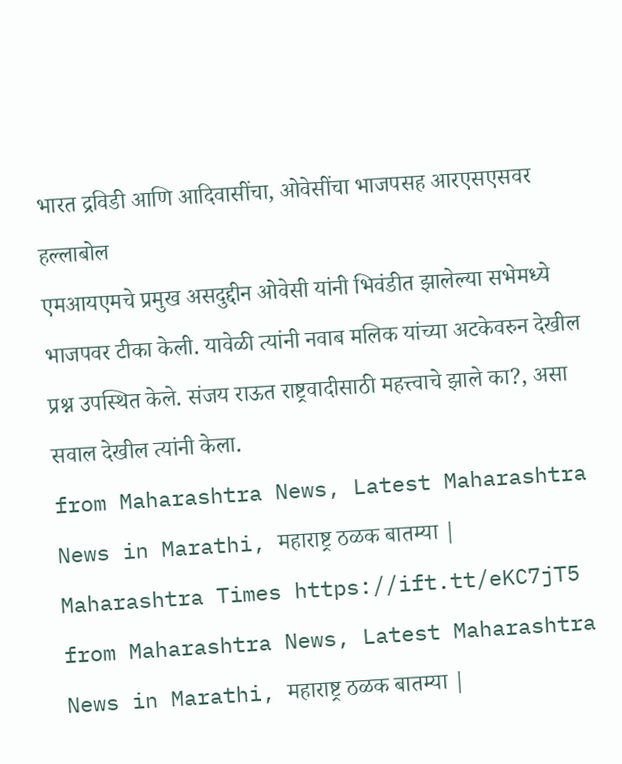भारत द्रविडी आणि आदिवासींचा, ओवेसींचा भाजपसह आरएसएसवर हल्लाबोल
एमआयएमचे प्रमुख असदुद्दीन ओवेसी यांनी भिवंडीत झालेल्या सभेमध्ये भाजपवर टीका केली. यावेळी त्यांनी नवाब मलिक यांच्या अटकेवरुन देखील प्रश्न उपस्थित केले. संजय राऊत राष्ट्रवादीसाठी महत्त्वाचे झाले का?, असा सवाल देखील त्यांनी केला.
from Maharashtra News, Latest Maharashtra News in Marathi, महाराष्ट्र ठळक बातम्या | Maharashtra Times https://ift.tt/eKC7jT5
from Maharashtra News, Latest Maharashtra News in Marathi, महाराष्ट्र ठळक बातम्या |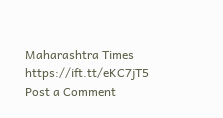Maharashtra Times https://ift.tt/eKC7jT5
Post a Comment